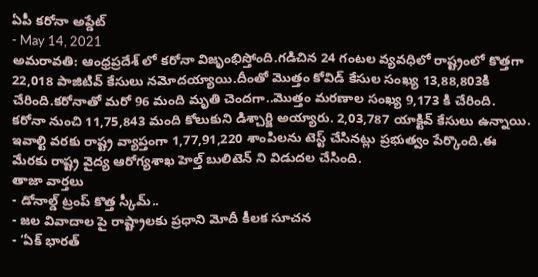ఏపీ కరోనా అప్డేట్
- May 14, 2021
అమరావతి: ఆంధ్రప్రదేశ్ లో కరోనా విజృంభిస్తోంది.గడిచిన 24 గంటల వ్యవధిలో రాష్ట్రంలో కొత్తగా 22,018 పాజిటివ్ కేసులు నమోదయ్యాయి.దీంతో మొత్తం కోవిడ్ కేసుల సంఖ్య 13,88,803కి చేరింది.కరోనాతో మరో 96 మంది మృతి చెందగా..మొత్తం మరణాల సంఖ్య 9,173 కి చేరింది. కరోనా నుంచి 11,75,843 మంది కోలుకుని డిశ్చార్జి అయ్యారు. 2,03,787 యాక్టివ్ కేసులు ఉన్నాయి. ఇవాల్టి వరకు రాష్ట్ర వ్యాప్తంగా 1,77,91,220 శాంపిలను టెస్ట్ చేసినట్లు ప్రభుత్వం పేర్కొంది.ఈ మేరకు రాష్ట్ర వైద్య ఆరోగ్యశాఖ హెల్త్ బులిటెన్ ని విడుదల చేసింది.
తాజా వార్తలు
- డోనాల్డ్ ట్రంప్ కొత్త స్కీమ్..
- జల వివాదాల పై రాష్ట్రాలకు ప్రధాని మోదీ కీలక సూచన
- ‘ఏక్ భారత్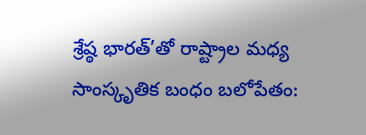శ్రేష్ఠ భారత్’తో రాష్ట్రాల మధ్య సాంస్కృతిక బంధం బలోపేతం: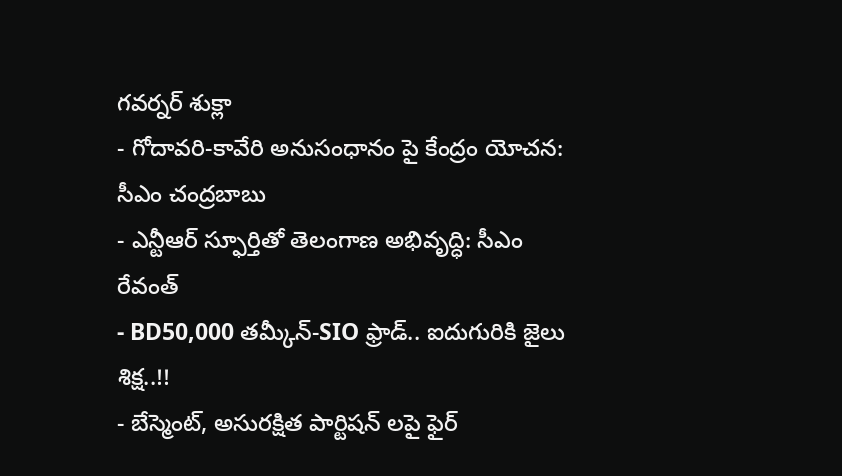గవర్నర్ శుక్లా
- గోదావరి-కావేరి అనుసంధానం పై కేంద్రం యోచన: సీఎం చంద్రబాబు
- ఎన్టీఆర్ స్ఫూర్తితో తెలంగాణ అభివృద్ధి: సీఎం రేవంత్
- BD50,000 తమ్కీన్-SIO ఫ్రాడ్.. ఐదుగురికి జైలు శిక్ష..!!
- బేస్మెంట్, అసురక్షిత పార్టిషన్ లపై ఫైర్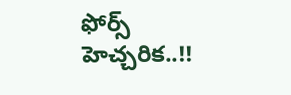ఫోర్స్ హెచ్చరిక..!!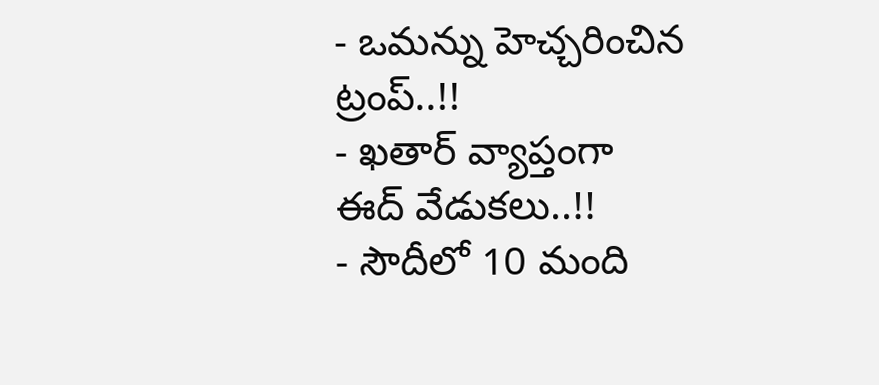- ఒమన్ను హెచ్చరించిన ట్రంప్..!!
- ఖతార్ వ్యాప్తంగా ఈద్ వేడుకలు..!!
- సౌదీలో 10 మంది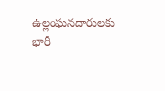ఉల్లంఘనదారులకు భారీ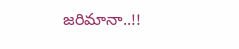జరిమానా..!!